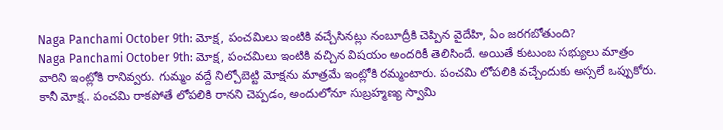Naga Panchami October 9th: మోక్ష, పంచమిలు ఇంటికి వచ్చేసినట్లు నంబూద్రీకి చెప్పిన వైదేహి, ఏం జరగబోతుంది?
Naga Panchami October 9th: మోక్ష, పంచమిలు ఇంటికి వచ్చిన విషయం అందరికీ తెలిసిందే. అయితే కుటుంబ సభ్యులు మాత్రం వారిని ఇంట్లోకి రానివ్వరు. గుమ్మం వద్దే నిల్చోబెట్టి మోక్షను మాత్రమే ఇంట్లోకి రమ్మంటారు. పంచమి లోపలికి వచ్చేందుకు అస్సలే ఒప్పుకోరు. కానీ మోక్ష.. పంచమి రాకపోతే లోపలికి రానని చెప్పడం, అందులోనూ సుబ్రహ్మణ్య స్వామి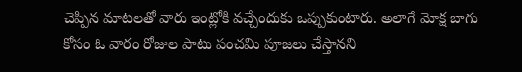చెప్పిన మాటలతో వారు ఇంట్లోకి వచ్చేందుకు ఒప్పుకుంటారు. అలాగే మోక్ష బాగు కోసం ఓ వారం రోజుల పాటు పంచమి పూజలు చేస్తానని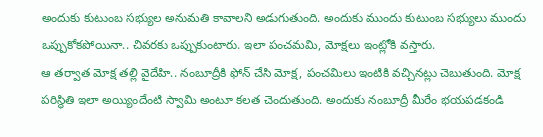అందుకు కుటుంబ సభ్యుల అనుమతి కావాలని అడుగుతుంది. అందుకు ముందు కుటుంబ సభ్యులు ముందు ఒప్పుకోకపోయినా.. చివరకు ఒప్పుకుంటారు. ఇలా పంచమమి, మోక్షలు ఇంట్లోకి వస్తారు.
ఆ తర్వాత మోక్ష తల్లి వైదేహి.. నంబూద్రీకి ఫోన్ చేసి మోక్ష, పంచమిలు ఇంటికి వచ్చినట్లు చెబుతుంది. మోక్ష పరిస్థితి ఇలా అయ్యిందేంటి స్వామి అంటూ కలత చెందుతుంది. అందుకు నంబూద్రీ మీరేం భయపడకండి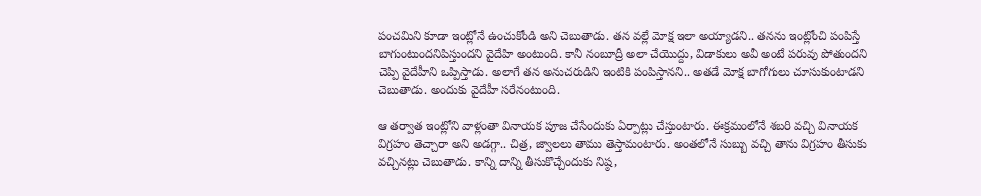పంచమిని కూడా ఇంట్లోనే ఉంచుకోండి అని చెబుతాడు. తన వల్లే మోక్ష ఇలా అయ్యాడని.. తనను ఇంట్లోంచి పంపిస్తే బాగుంటుందనిపిస్తుందని వైదేహి అంటుంది. కానీ నంబూద్రీ అలా చేయొద్దు, విడాకులు అవీ అంటే పరువు పోతుందని చెప్పి వైదేహీని ఒప్పిస్తాడు. అలాగే తన అనుచరుడిని ఇంటికి పంపిస్తానని.. అతడే మోక్ష బాగోగులు చూసుకుంటాడని చెబుతాడు. అందుకు వైదేహీ సరేనంటుంది.

ఆ తర్వాత ఇంట్లోని వాళ్లంతా వినాయక పూజ చేసేందుకు ఏర్పాట్లు చేస్తుంటారు. ఈక్రమంలోనే శబరి వచ్చి వినాయక విగ్రహం తెచ్చారా అని అడగ్గా.. చిత్ర, జ్వాలలు తాము తెస్తామంటారు. అంతలోనే సుబ్బు వచ్చి తాను విగ్రహం తీసుకు వచ్చినట్లు చెబుతాడు. కాన్ని దాన్ని తీసుకొచ్చేందుకు నిష్ఠ,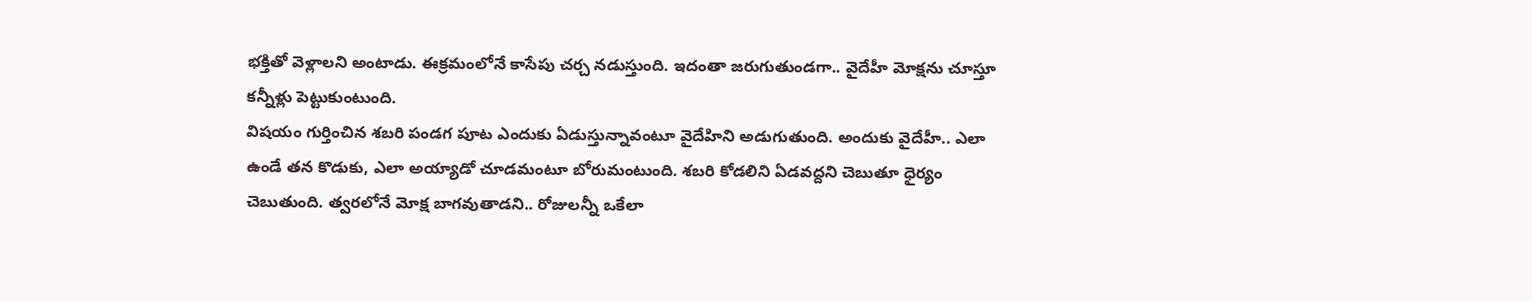భక్తితో వెళ్లాలని అంటాడు. ఈక్రమంలోనే కాసేపు చర్చ నడుస్తుంది. ఇదంతా జరుగుతుండగా.. వైదేహీ మోక్షను చూస్తూ కన్నీళ్లు పెట్టుకుంటుంది.
విషయం గుర్తించిన శబరి పండగ పూట ఎందుకు ఏడుస్తున్నావంటూ వైదేహిని అడుగుతుంది. అందుకు వైదేహీ.. ఎలా ఉండే తన కొడుకు, ఎలా అయ్యాడో చూడమంటూ బోరుమంటుంది. శబరి కోడలిని ఏడవద్దని చెబుతూ ధైర్యం చెబుతుంది. త్వరలోనే మోక్ష బాగవుతాడని.. రోజులన్నీ ఒకేలా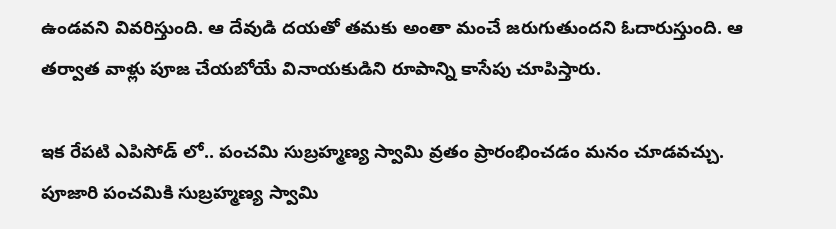ఉండవని వివరిస్తుంది. ఆ దేవుడి దయతో తమకు అంతా మంచే జరుగుతుందని ఓదారుస్తుంది. ఆ తర్వాత వాళ్లు పూజ చేయబోయే వినాయకుడిని రూపాన్ని కాసేపు చూపిస్తారు.

ఇక రేపటి ఎపిసోడ్ లో.. పంచమి సుబ్రహ్మణ్య స్వామి వ్రతం ప్రారంభించడం మనం చూడవచ్చు. పూజారి పంచమికి సుబ్రహ్మణ్య స్వామి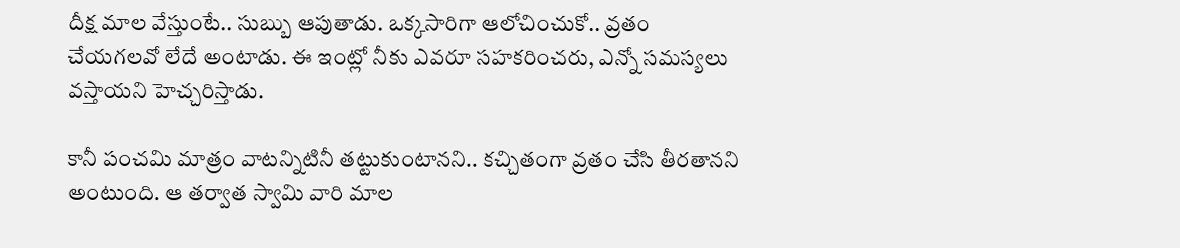దీక్ష మాల వేస్తుంటే.. సుబ్బు ఆపుతాడు. ఒక్కసారిగా ఆలోచించుకో.. వ్రతం చేయగలవో లేదే అంటాడు. ఈ ఇంట్లో నీకు ఎవరూ సహకరించరు, ఎన్నో సమస్యలు వస్తాయని హెచ్చరిస్తాడు.

కానీ పంచమి మాత్రం వాటన్నిటినీ తట్టుకుంటానని.. కచ్చితంగా వ్రతం చేసి తీరతానని అంటుంది. ఆ తర్వాత స్వామి వారి మాల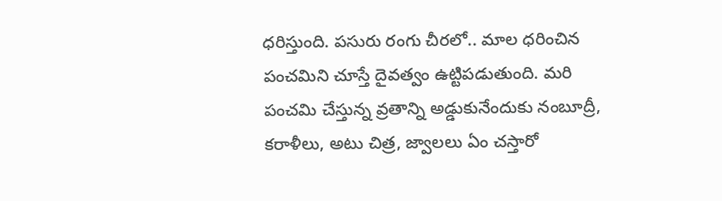ధరిస్తుంది. పసురు రంగు చీరలో.. మాల ధరించిన పంచమిని చూస్తే దైవత్వం ఉట్టిపడుతుంది. మరి పంచమి చేస్తున్న వ్రతాన్ని అడ్డుకునేందుకు నంబూద్రీ, కరాళీలు, అటు చిత్ర, జ్వాలలు ఏం చస్తారో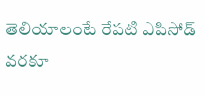తెలియాలంటే రేపటి ఎపిసోడ్ వరకూ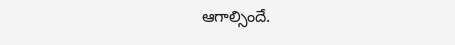ఆగాల్సిందే.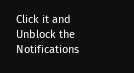Click it and Unblock the Notifications